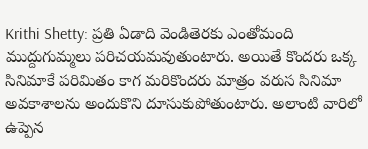Krithi Shetty: ప్రతి ఏడాది వెండితెరకు ఎంతోమంది ముద్దుగుమ్మలు పరిచయమవుతుంటారు. అయితే కొందరు ఒక్క సినిమాకే పరిమితం కాగ మరికొందరు మాత్రం వరుస సినిమా అవకాశాలను అందుకొని దూసుకుపోతుంటారు. అలాంటి వారిలో ఉప్పెన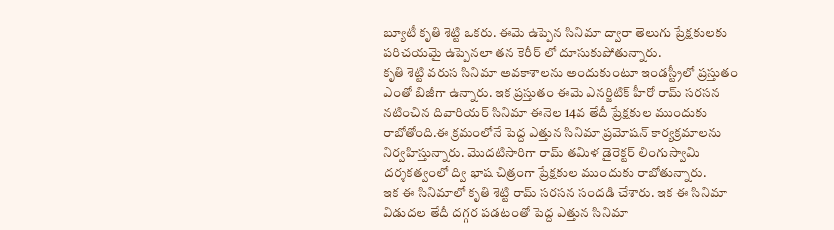బ్యూటీ కృతి శెట్టి ఒకరు. ఈమె ఉప్పెన సినిమా ద్వారా తెలుగు ప్రేక్షకులకు పరిచయమై ఉప్పెనలా తన కెరీర్ లో దూసుకుపోతున్నారు.
కృతి శెట్టి వరుస సినిమా అవకాశాలను అందుకుంటూ ఇండస్ట్రీలో ప్రస్తుతం ఎంతో బిజీగా ఉన్నారు. ఇక ప్రస్తుతం ఈమె ఎనర్జిటిక్ హీరో రామ్ సరసన నటించిన దివారియర్ సినిమా ఈనెల 14వ తేదీ ప్రేక్షకుల ముందుకు రాబోతోంది.ఈ క్రమంలోనే పెద్ద ఎత్తున సినిమా ప్రమోషన్ కార్యక్రమాలను నిర్వహిస్తున్నారు. మొదటిసారిగా రామ్ తమిళ డైరెక్టర్ లింగుస్వామి దర్శకత్వంలో ద్వి భాష చిత్రంగా ప్రేక్షకుల ముందుకు రాబోతున్నారు.
ఇక ఈ సినిమాలో కృతి శెట్టి రామ్ సరసన సందడి చేశారు. ఇక ఈ సినిమా విడుదల తేదీ దగ్గర పడటంతో పెద్ద ఎత్తున సినిమా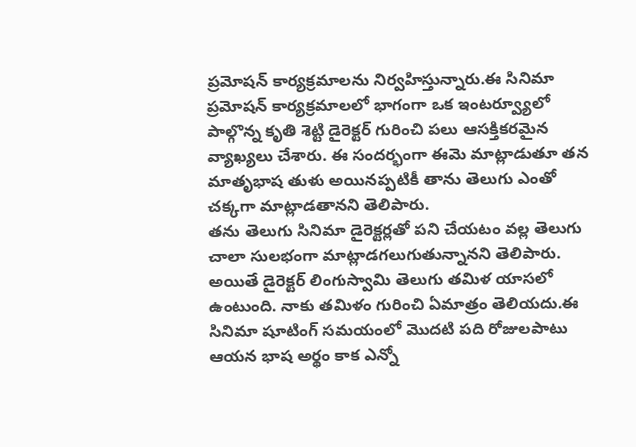ప్రమోషన్ కార్యక్రమాలను నిర్వహిస్తున్నారు.ఈ సినిమా ప్రమోషన్ కార్యక్రమాలలో భాగంగా ఒక ఇంటర్వ్యూలో పాల్గొన్న కృతి శెట్టి డైరెక్టర్ గురించి పలు ఆసక్తికరమైన వ్యాఖ్యలు చేశారు. ఈ సందర్భంగా ఈమె మాట్లాడుతూ తన మాతృభాష తుళు అయినప్పటికీ తాను తెలుగు ఎంతో చక్కగా మాట్లాడతానని తెలిపారు.
తను తెలుగు సినిమా డైరెక్టర్లతో పని చేయటం వల్ల తెలుగు చాలా సులభంగా మాట్లాడగలుగుతున్నానని తెలిపారు. అయితే డైరెక్టర్ లింగుస్వామి తెలుగు తమిళ యాసలో ఉంటుంది. నాకు తమిళం గురించి ఏమాత్రం తెలియదు.ఈ సినిమా షూటింగ్ సమయంలో మొదటి పది రోజులపాటు ఆయన భాష అర్థం కాక ఎన్నో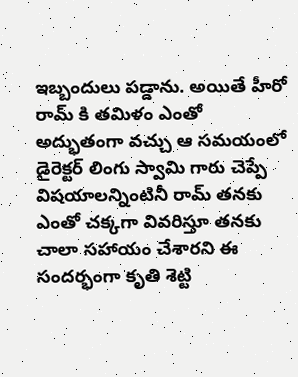ఇబ్బందులు పడ్డాను. అయితే హీరో రామ్ కి తమిళం ఎంతో అద్భుతంగా వచ్చు ఆ సమయంలో డైరెక్టర్ లింగు స్వామి గారు చెప్పే విషయాలన్నింటినీ రామ్ తనకు ఎంతో చక్కగా వివరిస్తూ తనకు చాలా సహాయం చేశారని ఈ సందర్భంగా కృతి శెట్టి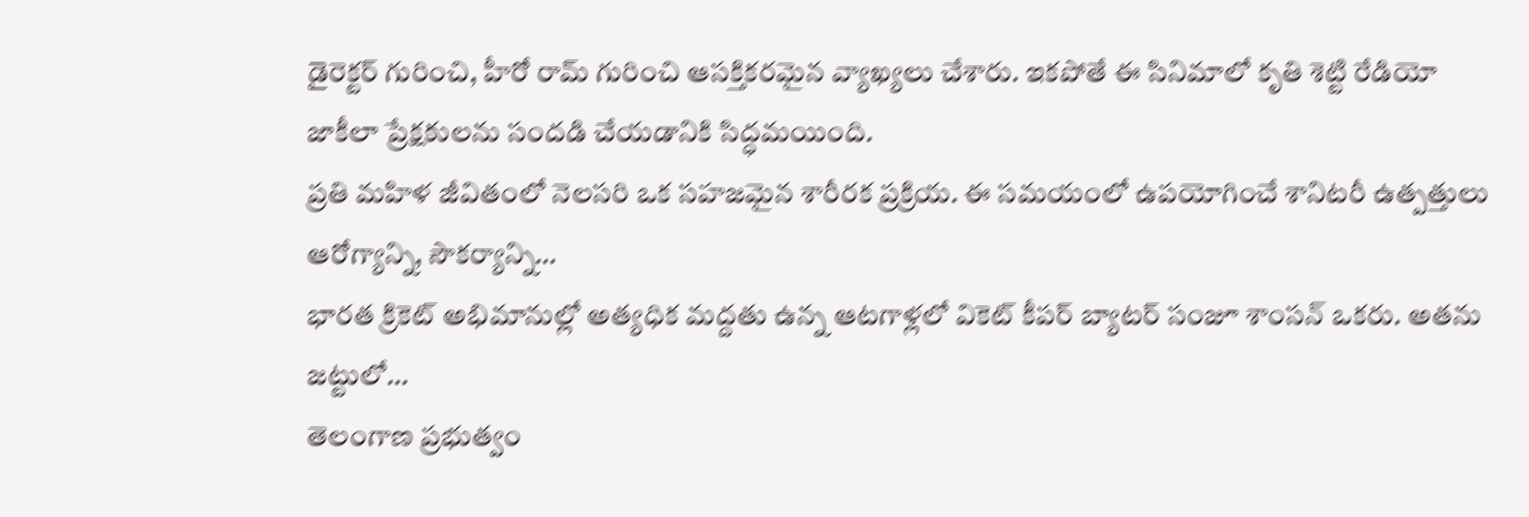డైరెక్టర్ గురించి, హీరో రామ్ గురించి ఆసక్తికరమైన వ్యాఖ్యలు చేశారు. ఇకపోతే ఈ సినిమాలో కృతి శెట్టి రేడియో జాకీలా ప్రేక్షకులను సందడి చేయడానికి సిద్ధమయింది.
ప్రతి మహిళ జీవితంలో నెలసరి ఒక సహజమైన శారీరక ప్రక్రియ. ఈ సమయంలో ఉపయోగించే శానిటరీ ఉత్పత్తులు ఆరోగ్యాన్ని, సౌకర్యాన్ని…
భారత క్రికెట్ అభిమానుల్లో అత్యధిక మద్దతు ఉన్న ఆటగాళ్లలో వికెట్ కీపర్ బ్యాటర్ సంజూ శాంసన్ ఒకరు. అతను జట్టులో…
తెలంగాణ ప్రభుత్వం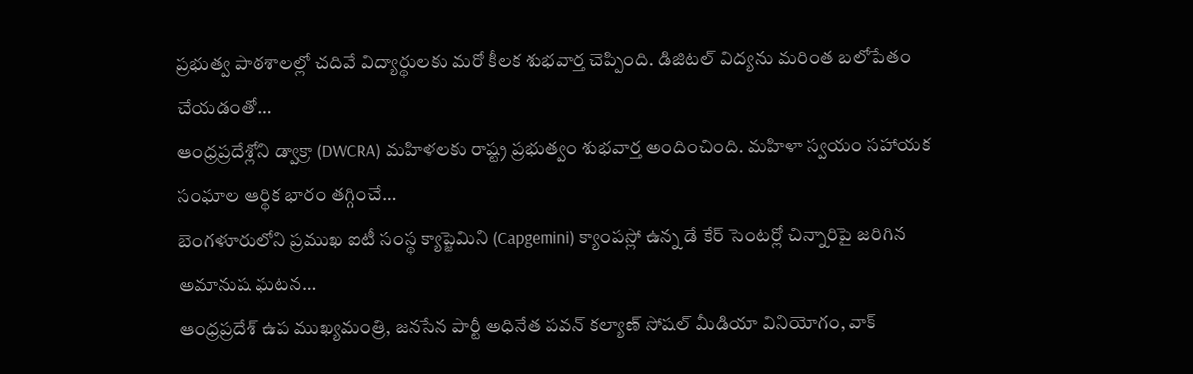ప్రభుత్వ పాఠశాలల్లో చదివే విద్యార్థులకు మరో కీలక శుభవార్త చెప్పింది. డిజిటల్ విద్యను మరింత బలోపేతం చేయడంతో…
ఆంధ్రప్రదేశ్లోని డ్వాక్రా (DWCRA) మహిళలకు రాష్ట్ర ప్రభుత్వం శుభవార్త అందించింది. మహిళా స్వయం సహాయక సంఘాల ఆర్థిక భారం తగ్గించే…
బెంగళూరులోని ప్రముఖ ఐటీ సంస్థ క్యాప్జెమిని (Capgemini) క్యాంపస్లో ఉన్న డే కేర్ సెంటర్లో చిన్నారిపై జరిగిన అమానుష ఘటన…
ఆంధ్రప్రదేశ్ ఉప ముఖ్యమంత్రి, జనసేన పార్టీ అధినేత పవన్ కల్యాణ్ సోషల్ మీడియా వినియోగం, వాక్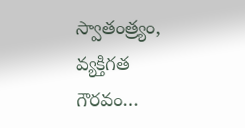స్వాతంత్ర్యం, వ్యక్తిగత గౌరవం…